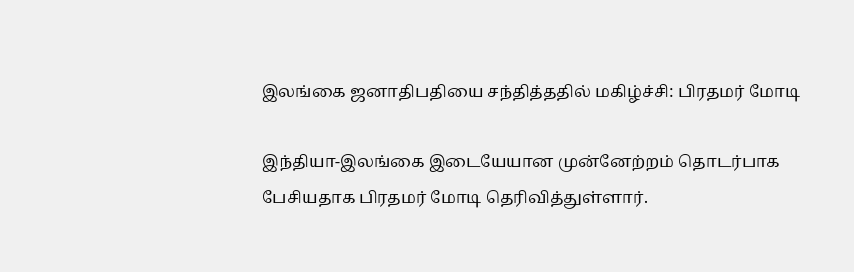இலங்கை ஜனாதிபதியை சந்தித்ததில் மகிழ்ச்சி: பிரதமர் மோடி

இந்தியா-இலங்கை இடையேயான முன்னேற்றம் தொடர்பாக பேசியதாக பிரதமர் மோடி தெரிவித்துள்ளார்.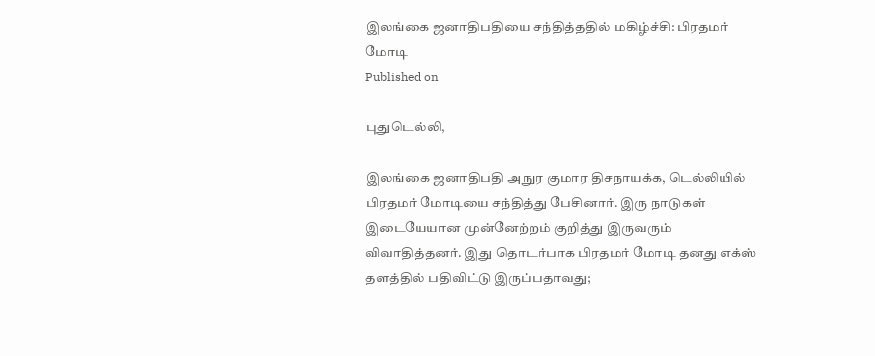இலங்கை ஜனாதிபதியை சந்தித்ததில் மகிழ்ச்சி: பிரதமர் மோடி
Published on

புதுடெல்லி,

இலங்கை ஜனாதிபதி அநுர குமார திசநாயக்க, டெல்லியில் பிரதமர் மோடியை சந்தித்து பேசினார். இரு நாடுகள் இடையேயான முன்னேற்றம் குறித்து இருவரும் விவாதித்தனர். இது தொடர்பாக பிரதமர் மோடி தனது எக்ஸ் தளத்தில் பதிவிட்டு இருப்பதாவது;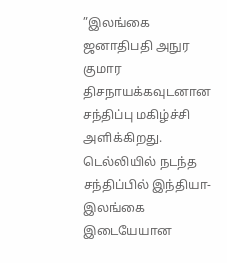”இலங்கை ஜனாதிபதி அநுர குமார திசநாயக்கவுடனான சந்திப்பு மகிழ்ச்சி அளிக்கிறது. டெல்லியில் நடந்த சந்திப்பில் இந்தியா-இலங்கை இடையேயான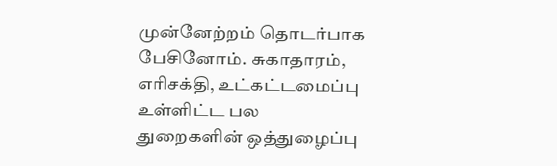முன்னேற்றம் தொடர்பாக பேசினோம். சுகாதாரம், எரிசக்தி, உட்கட்டமைப்பு உள்ளிட்ட பல துறைகளின் ஒத்துழைப்பு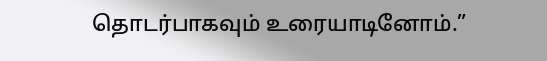தொடர்பாகவும் உரையாடினோம்.”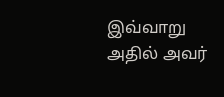இவ்வாறு அதில் அவர்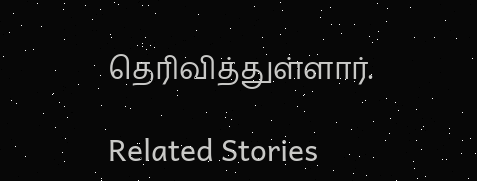தெரிவித்துள்ளார்.

Related Stories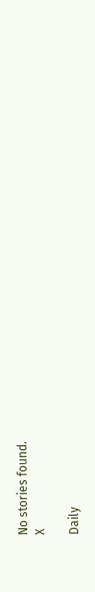No stories found.
X

Daily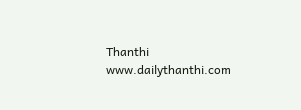Thanthi
www.dailythanthi.com